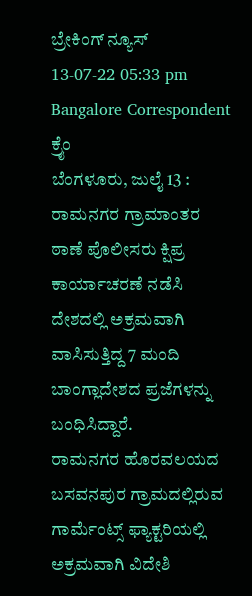ಬ್ರೇಕಿಂಗ್ ನ್ಯೂಸ್
13-07-22 05:33 pm Bangalore Correspondent ಕ್ರೈಂ
ಬೆಂಗಳೂರು, ಜುಲೈ 13 : ರಾಮನಗರ ಗ್ರಾಮಾಂತರ ಠಾಣೆ ಪೊಲೀಸರು ಕ್ಷಿಪ್ರ ಕಾರ್ಯಾಚರಣೆ ನಡೆಸಿ ದೇಶದಲ್ಲಿ ಅಕ್ರಮವಾಗಿ ವಾಸಿಸುತ್ತಿದ್ದ 7 ಮಂದಿ ಬಾಂಗ್ಲಾದೇಶದ ಪ್ರಜೆಗಳನ್ನು ಬಂಧಿಸಿದ್ದಾರೆ.
ರಾಮನಗರ ಹೊರವಲಯದ ಬಸವನಪುರ ಗ್ರಾಮದಲ್ಲಿರುವ ಗಾರ್ಮೆಂಟ್ಸ್ ಫ್ಯಾಕ್ಟರಿಯಲ್ಲಿ ಅಕ್ರಮವಾಗಿ ವಿದೇಶಿ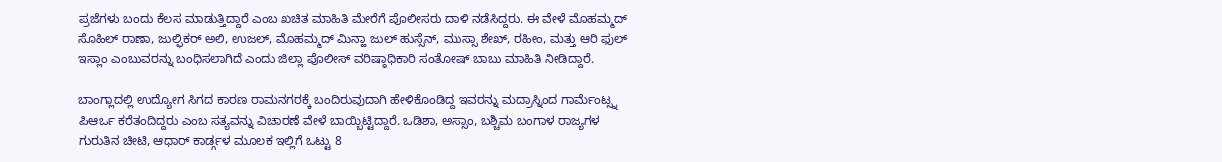ಪ್ರಜೆಗಳು ಬಂದು ಕೆಲಸ ಮಾಡುತ್ತಿದ್ದಾರೆ ಎಂಬ ಖಚಿತ ಮಾಹಿತಿ ಮೇರೆಗೆ ಪೊಲೀಸರು ದಾಳಿ ನಡೆಸಿದ್ದರು. ಈ ವೇಳೆ ಮೊಹಮ್ಮದ್ ಸೊಹಿಲ್ ರಾಣಾ, ಜುಲ್ಫಿಕರ್ ಅಲಿ, ಉಜಲ್, ಮೊಹಮ್ಮದ್ ಮಿನ್ಹಾ ಜುಲ್ ಹುಸ್ಸೆನ್, ಮುಸ್ಸಾ ಶೇಖ್, ರಹೀಂ, ಮತ್ತು ಆರಿ ಫುಲ್ ಇಸ್ಲಾಂ ಎಂಬುವರನ್ನು ಬಂಧಿಸಲಾಗಿದೆ ಎಂದು ಜಿಲ್ಲಾ ಪೊಲೀಸ್ ವರಿಷ್ಠಾಧಿಕಾರಿ ಸಂತೋಷ್ ಬಾಬು ಮಾಹಿತಿ ನೀಡಿದ್ದಾರೆ.

ಬಾಂಗ್ಲಾದಲ್ಲಿ ಉದ್ಯೋಗ ಸಿಗದ ಕಾರಣ ರಾಮನಗರಕ್ಕೆ ಬಂದಿರುವುದಾಗಿ ಹೇಳಿಕೊಂಡಿದ್ದ ಇವರನ್ನು ಮದ್ರಾಸ್ನಿಂದ ಗಾರ್ಮೆಂಟ್ಸ್ನ ಪಿಆರ್ಒ ಕರೆತಂದಿದ್ದರು ಎಂಬ ಸತ್ಯವನ್ನು ವಿಚಾರಣೆ ವೇಳೆ ಬಾಯ್ಬಿಟ್ಟಿದ್ದಾರೆ. ಒಡಿಶಾ, ಅಸ್ಸಾಂ, ಬಶ್ಚಿಮ ಬಂಗಾಳ ರಾಜ್ಯಗಳ ಗುರುತಿನ ಚೀಟಿ, ಆಧಾರ್ ಕಾರ್ಡ್ಗಳ ಮೂಲಕ ಇಲ್ಲಿಗೆ ಒಟ್ಟು 8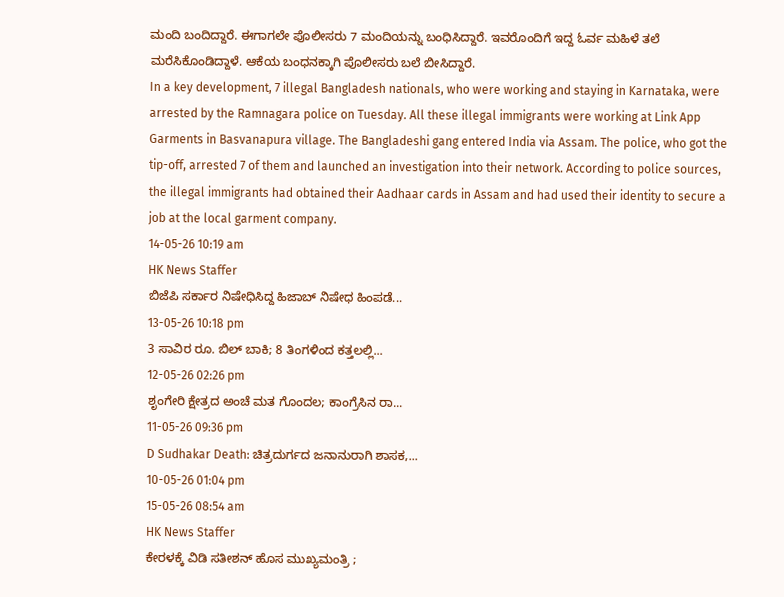ಮಂದಿ ಬಂದಿದ್ದಾರೆ. ಈಗಾಗಲೇ ಪೊಲೀಸರು 7 ಮಂದಿಯನ್ನು ಬಂಧಿಸಿದ್ದಾರೆ. ಇವರೊಂದಿಗೆ ಇದ್ದ ಓರ್ವ ಮಹಿಳೆ ತಲೆ ಮರೆಸಿಕೊಂಡಿದ್ದಾಳೆ. ಆಕೆಯ ಬಂಧನಕ್ಕಾಗಿ ಪೊಲೀಸರು ಬಲೆ ಬೀಸಿದ್ದಾರೆ.
In a key development, 7 illegal Bangladesh nationals, who were working and staying in Karnataka, were arrested by the Ramnagara police on Tuesday. All these illegal immigrants were working at Link App Garments in Basvanapura village. The Bangladeshi gang entered India via Assam. The police, who got the tip-off, arrested 7 of them and launched an investigation into their network. According to police sources, the illegal immigrants had obtained their Aadhaar cards in Assam and had used their identity to secure a job at the local garment company.
14-05-26 10:19 am
HK News Staffer
ಬಿಜೆಪಿ ಸರ್ಕಾರ ನಿಷೇಧಿಸಿದ್ದ ಹಿಜಾಬ್ ನಿಷೇಧ ಹಿಂಪಡೆ...
13-05-26 10:18 pm
3 ಸಾವಿರ ರೂ. ಬಿಲ್ ಬಾಕಿ; 8 ತಿಂಗಳಿಂದ ಕತ್ತಲಲ್ಲಿ...
12-05-26 02:26 pm
ಶೃಂಗೇರಿ ಕ್ಷೇತ್ರದ ಅಂಚೆ ಮತ ಗೊಂದಲ; ಕಾಂಗ್ರೆಸಿನ ರಾ...
11-05-26 09:36 pm
D Sudhakar Death: ಚಿತ್ರದುರ್ಗದ ಜನಾನುರಾಗಿ ಶಾಸಕ,...
10-05-26 01:04 pm
15-05-26 08:54 am
HK News Staffer
ಕೇರಳಕ್ಕೆ ವಿಡಿ ಸತೀಶನ್ ಹೊಸ ಮುಖ್ಯಮಂತ್ರಿ ;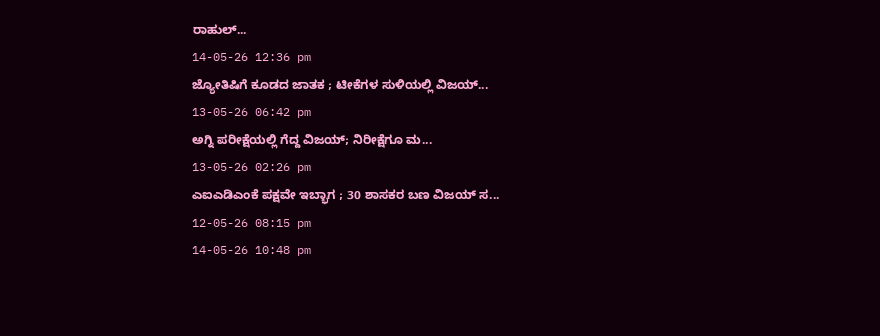ರಾಹುಲ್...
14-05-26 12:36 pm
ಜ್ಯೋತಿಷಿಗೆ ಕೂಡದ ಜಾತಕ ; ಟೀಕೆಗಳ ಸುಳಿಯಲ್ಲಿ ವಿಜಯ್...
13-05-26 06:42 pm
ಅಗ್ನಿ ಪರೀಕ್ಷೆಯಲ್ಲಿ ಗೆದ್ದ ವಿಜಯ್; ನಿರೀಕ್ಷೆಗೂ ಮ...
13-05-26 02:26 pm
ಎಐಎಡಿಎಂಕೆ ಪಕ್ಷವೇ ಇಬ್ಭಾಗ ; 30 ಶಾಸಕರ ಬಣ ವಿಜಯ್ ಸ...
12-05-26 08:15 pm
14-05-26 10:48 pm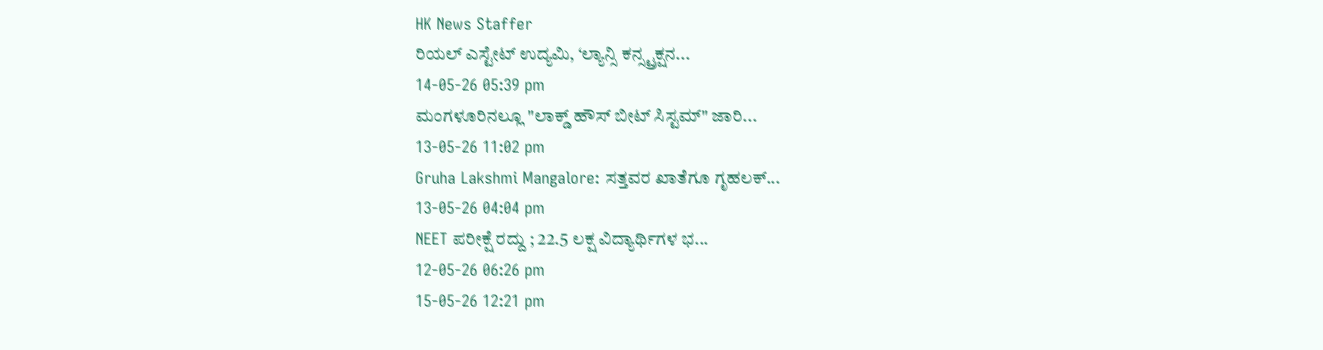HK News Staffer
ರಿಯಲ್ ಎಸ್ಟೇಟ್ ಉದ್ಯಮಿ, ‘ಲ್ಯಾನ್ಸಿ ಕನ್ಸ್ಟ್ರಕ್ಷನ...
14-05-26 05:39 pm
ಮಂಗಳೂರಿನಲ್ಲೂ "ಲಾಕ್ಡ್ ಹೌಸ್ ಬೀಟ್ ಸಿಸ್ಟಮ್" ಜಾರಿ...
13-05-26 11:02 pm
Gruha Lakshmi Mangalore: ಸತ್ತವರ ಖಾತೆಗೂ ಗೃಹಲಕ್...
13-05-26 04:04 pm
NEET ಪರೀಕ್ಷೆ ರದ್ದು ; 22.5 ಲಕ್ಷ ವಿದ್ಯಾರ್ಥಿಗಳ ಭ...
12-05-26 06:26 pm
15-05-26 12:21 pm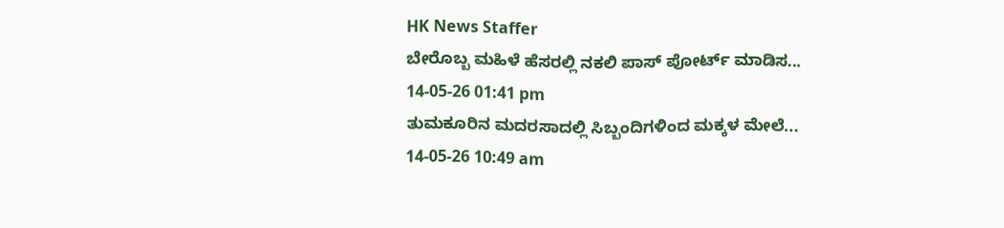HK News Staffer
ಬೇರೊಬ್ಬ ಮಹಿಳೆ ಹೆಸರಲ್ಲಿ ನಕಲಿ ಪಾಸ್ ಪೋರ್ಟ್ ಮಾಡಿಸ...
14-05-26 01:41 pm
ತುಮಕೂರಿನ ಮದರಸಾದಲ್ಲಿ ಸಿಬ್ಬಂದಿಗಳಿಂದ ಮಕ್ಕಳ ಮೇಲೆ...
14-05-26 10:49 am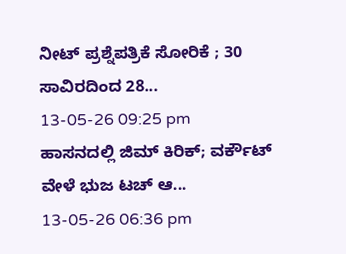ನೀಟ್ ಪ್ರಶ್ನೆಪತ್ರಿಕೆ ಸೋರಿಕೆ ; 30 ಸಾವಿರದಿಂದ 28...
13-05-26 09:25 pm
ಹಾಸನದಲ್ಲಿ ಜಿಮ್ ಕಿರಿಕ್; ವರ್ಕೌಟ್ ವೇಳೆ ಭುಜ ಟಚ್ ಆ...
13-05-26 06:36 pm